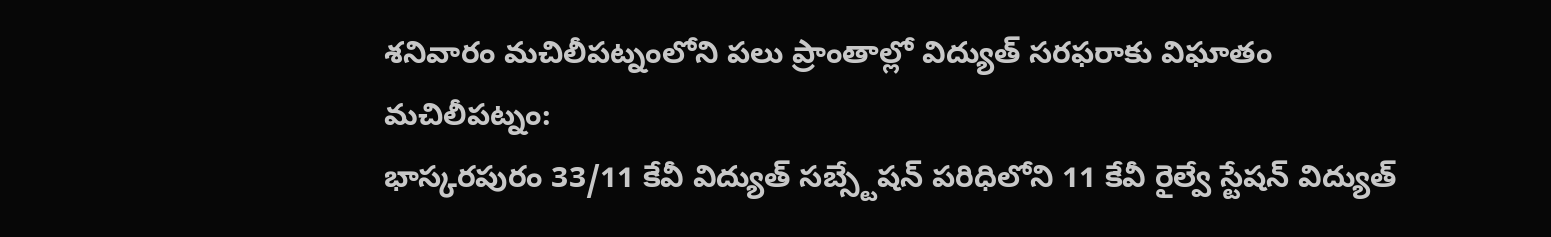శనివారం మచిలీపట్నంలోని పలు ప్రాంతాల్లో విద్యుత్ సరఫరాకు విఘాతం
మచిలీపట్నం:
భాస్కరపురం 33/11 కేవీ విద్యుత్ సబ్స్టేషన్ పరిధిలోని 11 కేవీ రైల్వే స్టేషన్ విద్యుత్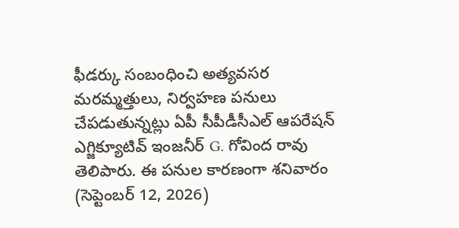ఫీడర్కు సంబంధించి అత్యవసర మరమ్మత్తులు, నిర్వహణ పనులు చేపడుతున్నట్లు ఏపీ సీపీడీసీఎల్ ఆపరేషన్ ఎగ్జిక్యూటివ్ ఇంజనీర్ G. గోవింద రావు తెలిపారు. ఈ పనుల కారణంగా శనివారం (సెప్టెంబర్ 12, 2026)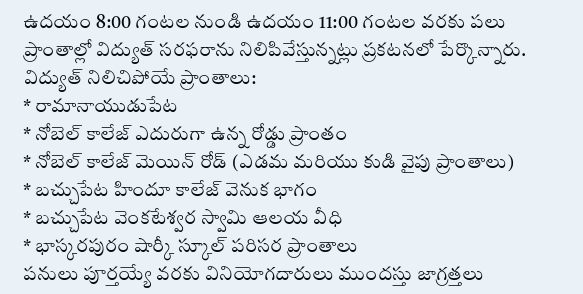ఉదయం 8:00 గంటల నుండి ఉదయం 11:00 గంటల వరకు పలు ప్రాంతాల్లో విద్యుత్ సరఫరాను నిలిపివేస్తున్నట్లు ప్రకటనలో పేర్కొన్నారు.
విద్యుత్ నిలిచిపోయే ప్రాంతాలు:
* రామానాయుడుపేట
* నోబెల్ కాలేజ్ ఎదురుగా ఉన్న రోడ్డు ప్రాంతం
* నోబెల్ కాలేజ్ మెయిన్ రోడ్ (ఎడమ మరియు కుడి వైపు ప్రాంతాలు)
* బచ్చుపేట హిందూ కాలేజ్ వెనుక భాగం
* బచ్చుపేట వెంకటేశ్వర స్వామి ఆలయ వీధి
* భాస్కరపురం షార్కీ స్కూల్ పరిసర ప్రాంతాలు
పనులు పూర్తయ్యే వరకు వినియోగదారులు ముందస్తు జాగ్రత్తలు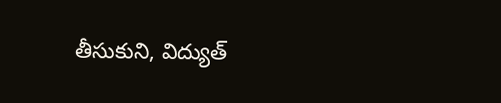తీసుకుని, విద్యుత్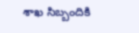శాఖ సిబ్బందికి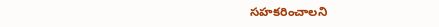సహకరించాలని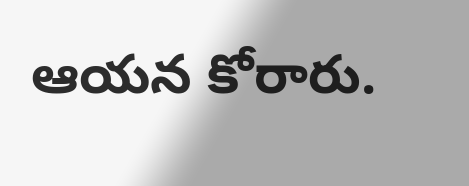ఆయన కోరారు.